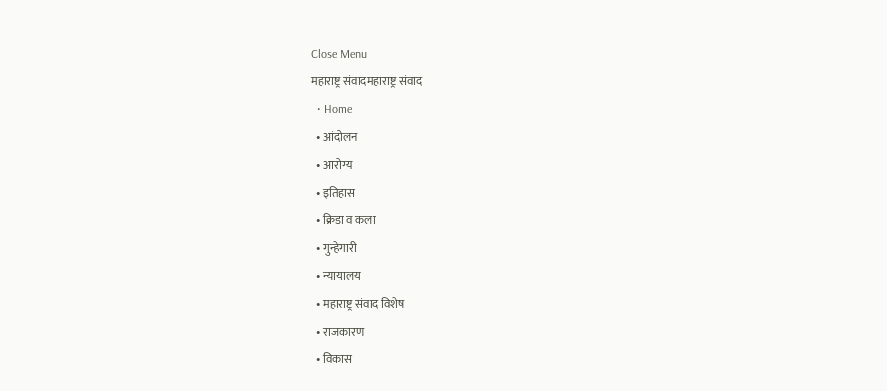Close Menu
महाराष्ट्र संवादमहाराष्ट्र संवाद
  • Home
  • आंदोलन
  • आरोग्य
  • इतिहास
  • क्रिडा व कला
  • गुन्हेगारी
  • न्यायालय
  • महाराष्ट्र संवाद विशेष
  • राजकारण
  • विकास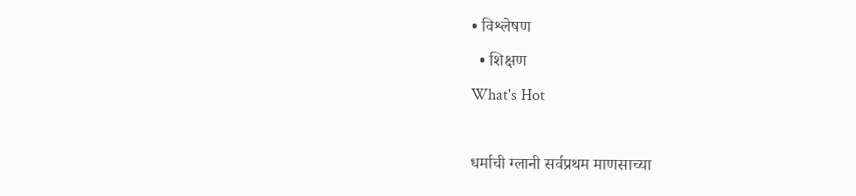• विश्लेषण
  • शिक्षण
What's Hot

धर्माची ग्लानी सर्वप्रथम माणसाच्या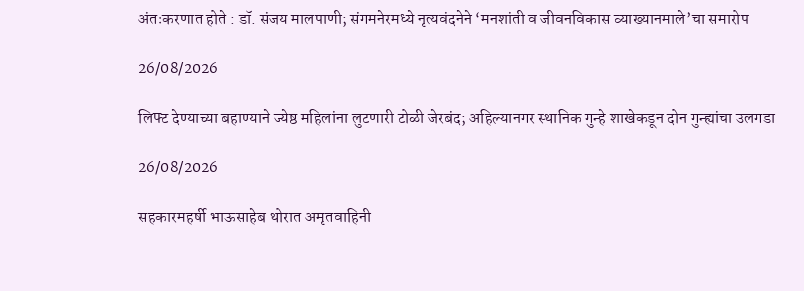अंतःकरणात होते : डॉ. संजय मालपाणी; संगमनेरमध्ये नृत्यवंदनेने ‘मनशांती व जीवनविकास व्याख्यानमाले’चा समारोप

26/08/2026

लिफ्ट देण्याच्या बहाण्याने ज्येष्ठ महिलांना लुटणारी टोळी जेरबंद; अहिल्यानगर स्थानिक गुन्हे शाखेकडून दोन गुन्ह्यांचा उलगडा

26/08/2026

सहकारमहर्षी भाऊसाहेब थोरात अमृतवाहिनी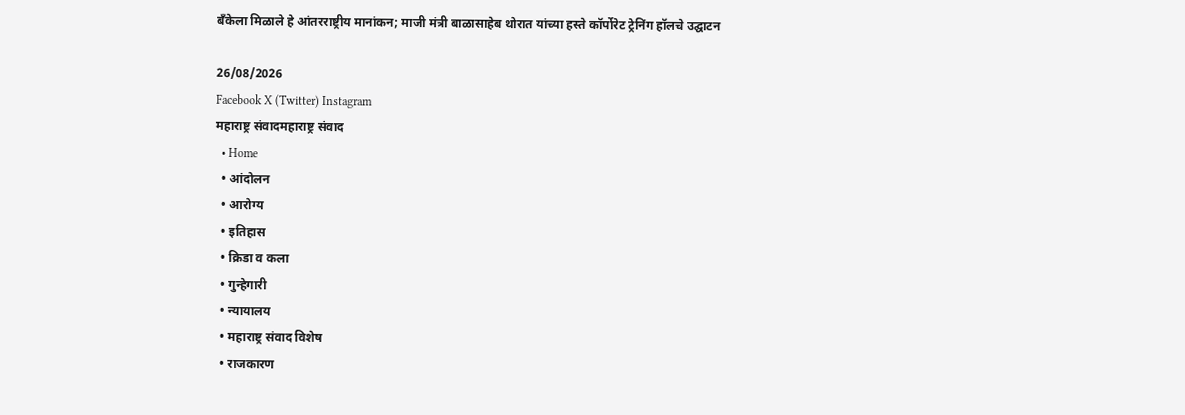बँकेला मिळाले हे आंतरराष्ट्रीय मानांकन; माजी मंत्री बाळासाहेब थोरात यांच्या हस्ते कॉर्पोरेट ट्रेनिंग हॉलचे उद्घाटन

26/08/2026
Facebook X (Twitter) Instagram
महाराष्ट्र संवादमहाराष्ट्र संवाद
  • Home
  • आंदोलन
  • आरोग्य
  • इतिहास
  • क्रिडा व कला
  • गुन्हेगारी
  • न्यायालय
  • महाराष्ट्र संवाद विशेष
  • राजकारण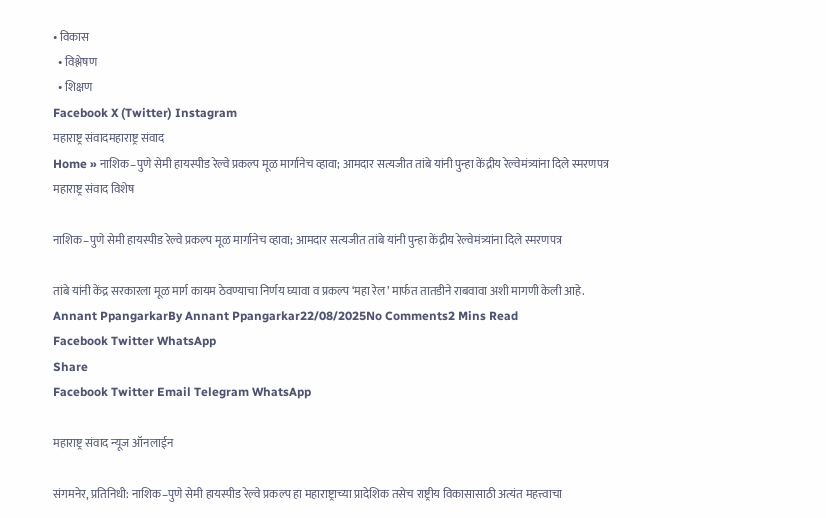• विकास
  • विश्लेषण
  • शिक्षण
Facebook X (Twitter) Instagram
महाराष्ट्र संवादमहाराष्ट्र संवाद
Home » नाशिक–पुणे सेमी हायस्पीड रेल्वे प्रकल्प मूळ मार्गानेच व्हावा; आमदार सत्यजीत तांबे यांनी पुन्हा केंद्रीय रेल्वेमंत्र्यांना दिले स्मरणपत्र
महाराष्ट्र संवाद विशेष

नाशिक–पुणे सेमी हायस्पीड रेल्वे प्रकल्प मूळ मार्गानेच व्हावा; आमदार सत्यजीत तांबे यांनी पुन्हा केंद्रीय रेल्वेमंत्र्यांना दिले स्मरणपत्र

तांबे यांनी केंद्र सरकारला मूळ मार्ग कायम ठेवण्याचा निर्णय घ्यावा व प्रकल्प ‘महा रेल’ मार्फत तातडीने राबवावा अशी मागणी केली आहे.
Annant PpangarkarBy Annant Ppangarkar22/08/2025No Comments2 Mins Read
Facebook Twitter WhatsApp
Share
Facebook Twitter Email Telegram WhatsApp

महाराष्ट्र संवाद न्यूज ऑनलाईन

संगमनेर, प्रतिनिधी: नाशिक–पुणे सेमी हायस्पीड रेल्वे प्रकल्प हा महाराष्ट्राच्या प्रादेशिक तसेच राष्ट्रीय विकासासाठी अत्यंत महत्त्वाचा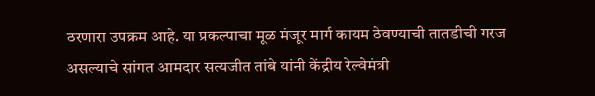ठरणारा उपक्रम आहे. या प्रकल्पाचा मूळ मंजूर मार्ग कायम ठेवण्याची तातडीची गरज असल्याचे सांगत आमदार सत्यजीत तांबे यांनी केंद्रीय रेल्वेमंत्री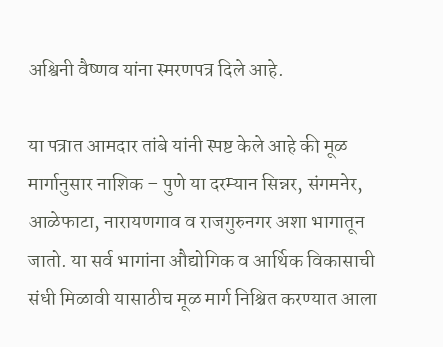अश्विनी वैष्णव यांना स्मरणपत्र दिले आहे.

या पत्रात आमदार तांबे यांनी स्पष्ट केले आहे की मूळ मार्गानुसार नाशिक – पुणे या दरम्यान सिन्नर, संगमनेर, आळेफाटा, नारायणगाव व राजगुरुनगर अशा भागातून जातो. या सर्व भागांना औद्योगिक व आर्थिक विकासाची संधी मिळावी यासाठीच मूळ मार्ग निश्चित करण्यात आला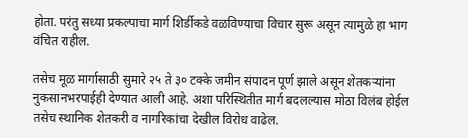होता. परंतु सध्या प्रकल्पाचा मार्ग शिर्डीकडे वळविण्याचा विचार सुरू असून त्यामुळे हा भाग वंचित राहील.

तसेच मूळ मार्गासाठी सुमारे २५ ते ३० टक्के जमीन संपादन पूर्ण झाले असून शेतकऱ्यांना नुकसानभरपाईही देण्यात आली आहे. अशा परिस्थितीत मार्ग बदलल्यास मोठा विलंब होईल तसेच स्थानिक शेतकरी व नागरिकांचा देखील विरोध वाढेल.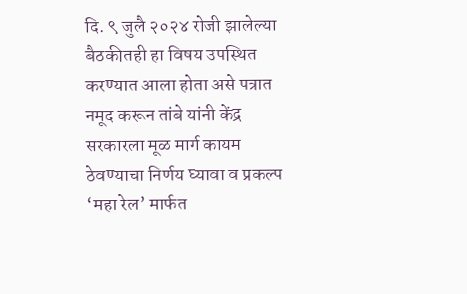दि. ९ जुलै २०२४ रोजी झालेल्या बैठकीतही हा विषय उपस्थित करण्यात आला होता असे पत्रात नमूद करून तांबे यांनी केंद्र सरकारला मूळ मार्ग कायम ठेवण्याचा निर्णय घ्यावा व प्रकल्प ‘महा रेल’ मार्फत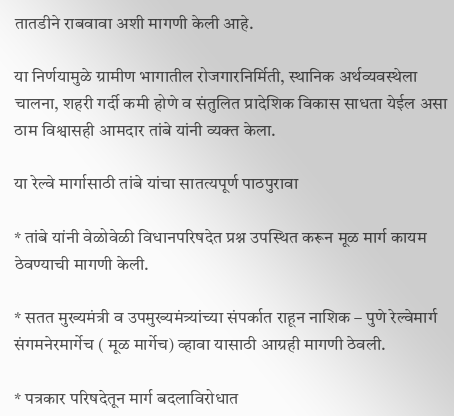तातडीने राबवावा अशी मागणी केली आहे.

या निर्णयामुळे ग्रामीण भागातील रोजगारनिर्मिती, स्थानिक अर्थव्यवस्थेला चालना, शहरी गर्दी कमी होणे व संतुलित प्रादेशिक विकास साधता येईल असा ठाम विश्वासही आमदार तांबे यांनी व्यक्त केला.

या रेल्वे मार्गासाठी तांबे यांचा सातत्यपूर्ण पाठपुरावा

* तांबे यांनी वेळोवेळी विधानपरिषदेत प्रश्न उपस्थित करून मूळ मार्ग कायम ठेवण्याची मागणी केली.

* सतत मुख्यमंत्री व उपमुख्यमंत्र्यांच्या संपर्कात राहून नाशिक – पुणे रेल्वेमार्ग संगमनेरमार्गेच ( मूळ मार्गेच) व्हावा यासाठी आग्रही मागणी ठेवली.

* पत्रकार परिषदेतून मार्ग बदलाविरोधात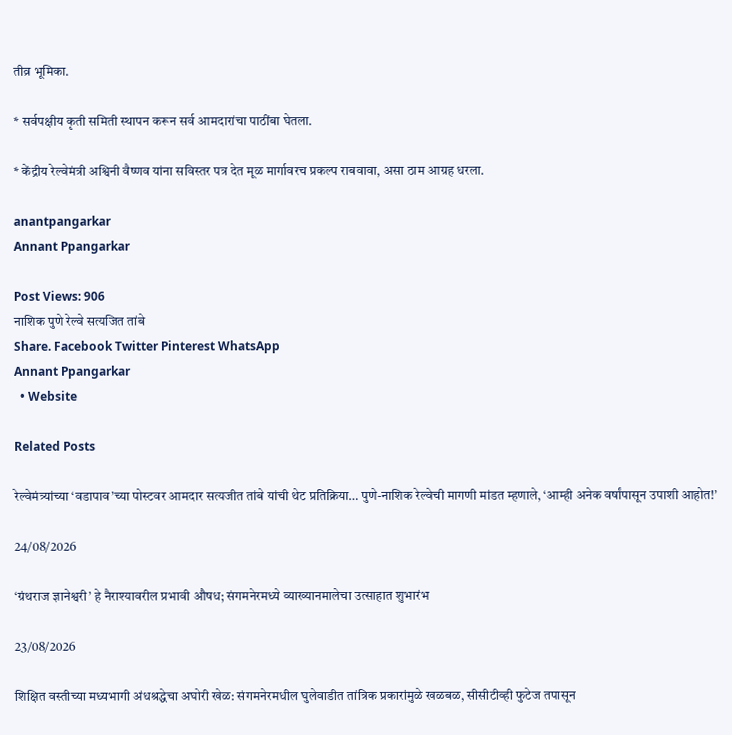तीव्र भूमिका.

* सर्वपक्षीय कृती समिती स्थापन करून सर्व आमदारांचा पाठींबा घेतला.

* केंद्रीय रेल्वेमंत्री अश्विनी वैष्णव यांना सविस्तर पत्र देत मूळ मार्गावरच प्रकल्प राबवावा, असा ठाम आग्रह धरला.

anantpangarkar
Annant Ppangarkar

Post Views: 906
नाशिक पुणे रेल्वे सत्यजित तांबे
Share. Facebook Twitter Pinterest WhatsApp
Annant Ppangarkar
  • Website

Related Posts

रेल्वेमंत्र्यांच्या ‘वडापाव’च्या पोस्टवर आमदार सत्यजीत तांबे यांची थेट प्रतिक्रिया… पुणे-नाशिक रेल्वेची मागणी मांडत म्हणाले, ‘आम्ही अनेक वर्षांपासून उपाशी आहोत!’

24/08/2026

‘ग्रंथराज ज्ञानेश्वरी’ हे नैराश्यावरील प्रभावी औषध; संगमनेरमध्ये व्याख्यानमालेचा उत्साहात शुभारंभ

23/08/2026

शिक्षित वस्तीच्या मध्यभागी अंधश्रद्धेचा अघोरी खेळ: संगमनेरमधील घुलेवाडीत तांत्रिक प्रकारांमुळे खळबळ, सीसीटीव्ही फुटेज तपासून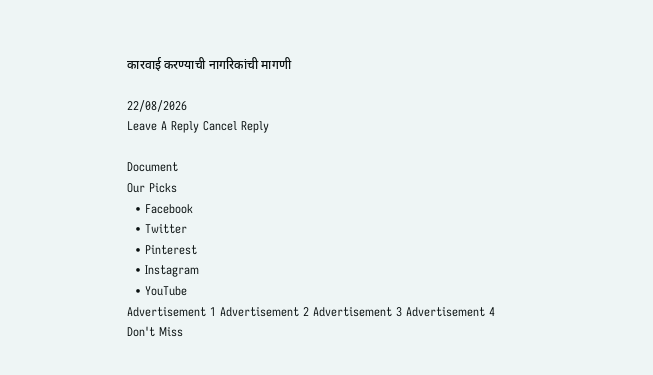कारवाई करण्याची नागरिकांची मागणी

22/08/2026
Leave A Reply Cancel Reply

Document
Our Picks
  • Facebook
  • Twitter
  • Pinterest
  • Instagram
  • YouTube
Advertisement 1 Advertisement 2 Advertisement 3 Advertisement 4
Don't Miss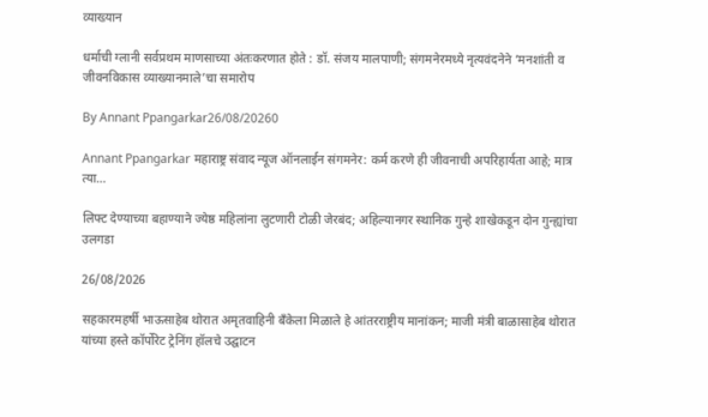व्याख्यान

धर्माची ग्लानी सर्वप्रथम माणसाच्या अंतःकरणात होते : डॉ. संजय मालपाणी; संगमनेरमध्ये नृत्यवंदनेने ‘मनशांती व जीवनविकास व्याख्यानमाले’चा समारोप

By Annant Ppangarkar26/08/20260

Annant Ppangarkar महाराष्ट्र संवाद न्यूज ऑनलाईन संगमनेर: कर्म करणे ही जीवनाची अपरिहार्यता आहे; मात्र त्या…

लिफ्ट देण्याच्या बहाण्याने ज्येष्ठ महिलांना लुटणारी टोळी जेरबंद; अहिल्यानगर स्थानिक गुन्हे शाखेकडून दोन गुन्ह्यांचा उलगडा

26/08/2026

सहकारमहर्षी भाऊसाहेब थोरात अमृतवाहिनी बँकेला मिळाले हे आंतरराष्ट्रीय मानांकन; माजी मंत्री बाळासाहेब थोरात यांच्या हस्ते कॉर्पोरेट ट्रेनिंग हॉलचे उद्घाटन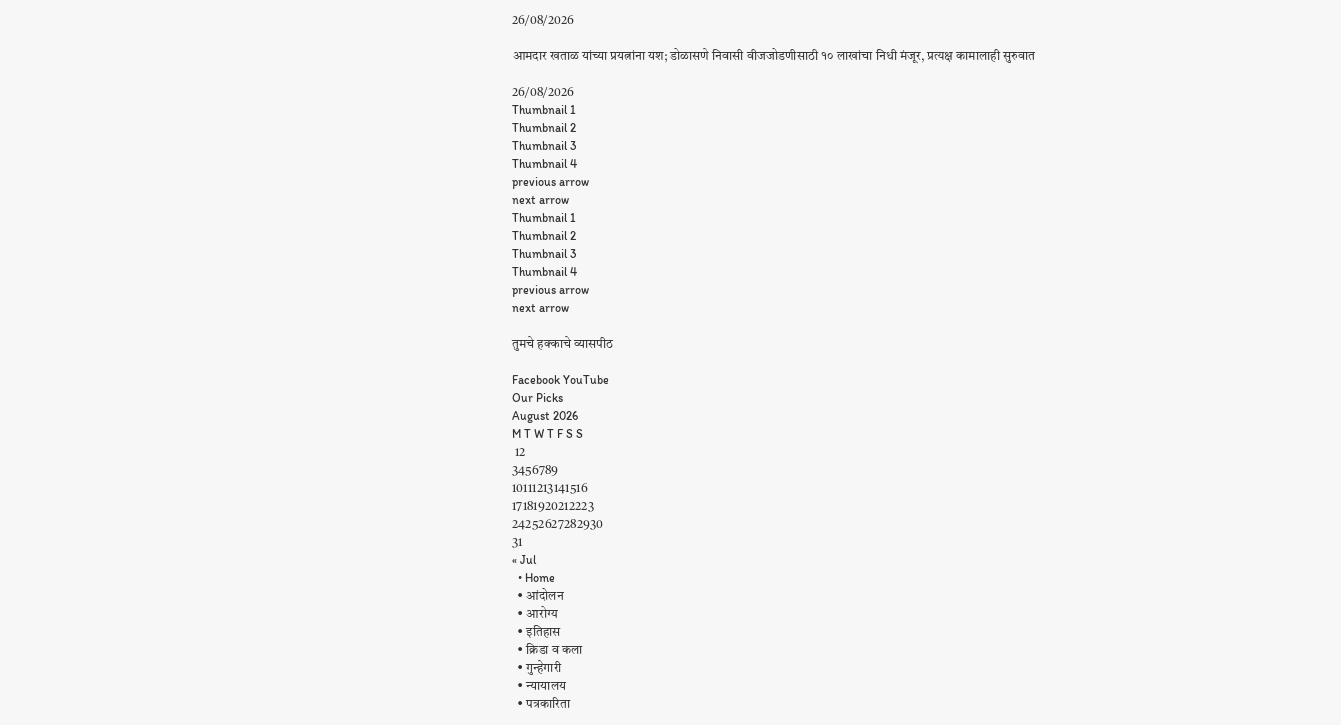26/08/2026

आमदार खताळ यांच्या प्रयत्नांना यश; डोळासणे निवासी वीजजोडणीसाठी १० लाखांचा निधी मंजूर, प्रत्यक्ष कामालाही सुरुवात

26/08/2026
Thumbnail 1
Thumbnail 2
Thumbnail 3
Thumbnail 4
previous arrow
next arrow
Thumbnail 1
Thumbnail 2
Thumbnail 3
Thumbnail 4
previous arrow
next arrow

तुमचे हक्काचे व्यासपीठ

Facebook YouTube
Our Picks
August 2026
M T W T F S S
 12
3456789
10111213141516
17181920212223
24252627282930
31
« Jul
  • Home
  • आंदोलन
  • आरोग्य
  • इतिहास
  • क्रिडा व कला
  • गुन्हेगारी
  • न्यायालय
  • पत्रकारिता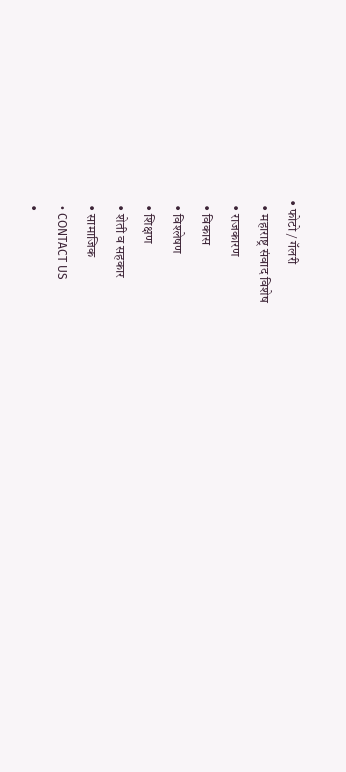• फोटो / गॅलरी
  • महाराष्ट्र संवाद विशेष
  • राजकारण
  • विकास
  • विश्लेषण
  • शिक्षण
  • शेती व सहकार
  • सामाजिक
  • CONTACT US
  •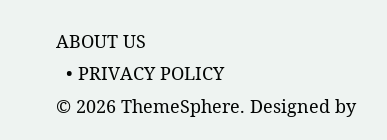ABOUT US
  • PRIVACY POLICY
© 2026 ThemeSphere. Designed by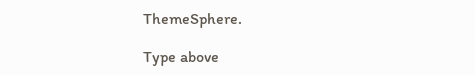ThemeSphere.

Type above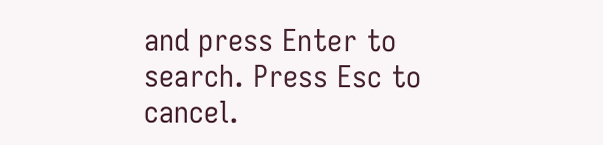and press Enter to search. Press Esc to cancel.